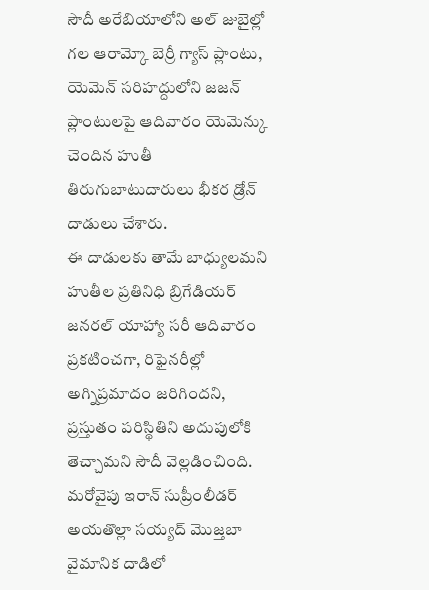సౌదీ అరేబియాలోని అల్ జుబైల్లో గల ఆరామ్కో బెర్రీ గ్యాస్ ప్లాంటు, యెమెన్ సరిహద్దులోని జజన్ ప్లాంటులపై ఆదివారం యెమెన్కు చెందిన హుతీ తిరుగుబాటుదారులు భీకర డ్రోన్ దాడులు చేశారు.
ఈ దాడులకు తామే బాధ్యులమని హుతీల ప్రతినిధి బ్రిగేడియర్ జనరల్ యాహ్యా సరీ ఆదివారం ప్రకటించగా, రిఫైనరీల్లో అగ్నిప్రమాదం జరిగిందని, ప్రస్తుతం పరిస్థితిని అదుపులోకి తెచ్చామని సౌదీ వెల్లడించింది.
మరోవైపు ఇరాన్ సుప్రీంలీడర్ అయతొల్లా సయ్యద్ మొజ్తబా వైమానిక దాడిలో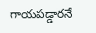గాయపడ్డారనే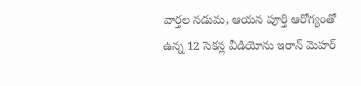వార్తల నడుమ, ఆయన పూర్తి ఆరోగ్యంతో ఉన్న 12 సెకన్ల వీడియోను ఇరాన్ మెహర్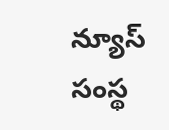న్యూస్ సంస్థ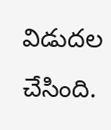విడుదల చేసింది.